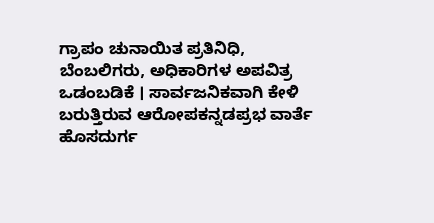ಗ್ರಾಪಂ ಚುನಾಯಿತ ಪ್ರತಿನಿಧಿ, ಬೆಂಬಲಿಗರು, ಅಧಿಕಾರಿಗಳ ಅಪವಿತ್ರ ಒಡಂಬಡಿಕೆ । ಸಾರ್ವಜನಿಕವಾಗಿ ಕೇಳಿ ಬರುತ್ತಿರುವ ಆರೋಪಕನ್ನಡಪ್ರಭ ವಾರ್ತೆ ಹೊಸದುರ್ಗ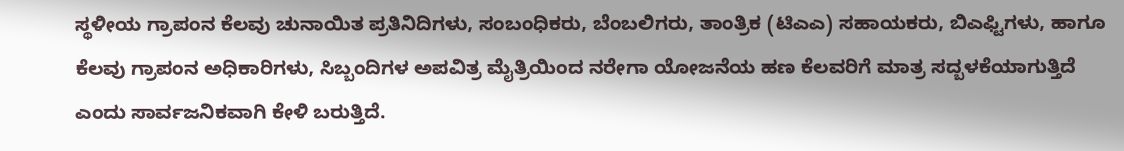ಸ್ಥಳೀಯ ಗ್ರಾಪಂನ ಕೆಲವು ಚುನಾಯಿತ ಪ್ರತಿನಿದಿಗಳು, ಸಂಬಂಧಿಕರು, ಬೆಂಬಲಿಗರು, ತಾಂತ್ರಿಕ (ಟಿಎಎ) ಸಹಾಯಕರು, ಬಿಎಫ್ಟಿಗಳು, ಹಾಗೂ ಕೆಲವು ಗ್ರಾಪಂನ ಅಧಿಕಾರಿಗಳು, ಸಿಬ್ಬಂದಿಗಳ ಅಪವಿತ್ರ ಮೈತ್ರಿಯಿಂದ ನರೇಗಾ ಯೋಜನೆಯ ಹಣ ಕೆಲವರಿಗೆ ಮಾತ್ರ ಸದ್ಬಳಕೆಯಾಗುತ್ತಿದೆ ಎಂದು ಸಾರ್ವಜನಿಕವಾಗಿ ಕೇಳಿ ಬರುತ್ತಿದೆ.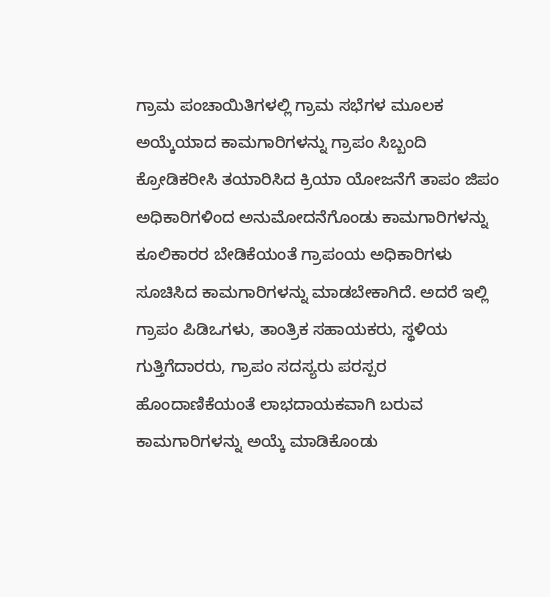ಗ್ರಾಮ ಪಂಚಾಯಿತಿಗಳಲ್ಲಿ ಗ್ರಾಮ ಸಭೆಗಳ ಮೂಲಕ ಅಯ್ಕೆಯಾದ ಕಾಮಗಾರಿಗಳನ್ನು ಗ್ರಾಪಂ ಸಿಬ್ಬಂದಿ ಕ್ರೋಡಿಕರೀಸಿ ತಯಾರಿಸಿದ ಕ್ರಿಯಾ ಯೋಜನೆಗೆ ತಾಪಂ ಜಿಪಂ ಅಧಿಕಾರಿಗಳಿಂದ ಅನುಮೋದನೆಗೊಂಡು ಕಾಮಗಾರಿಗಳನ್ನು ಕೂಲಿಕಾರರ ಬೇಡಿಕೆಯಂತೆ ಗ್ರಾಪಂಯ ಅಧಿಕಾರಿಗಳು ಸೂಚಿಸಿದ ಕಾಮಗಾರಿಗಳನ್ನು ಮಾಡಬೇಕಾಗಿದೆ. ಅದರೆ ಇಲ್ಲಿ ಗ್ರಾಪಂ ಪಿಡಿಒಗಳು, ತಾಂತ್ರಿಕ ಸಹಾಯಕರು, ಸ್ಥಳಿಯ ಗುತ್ತಿಗೆದಾರರು, ಗ್ರಾಪಂ ಸದಸ್ಯರು ಪರಸ್ಪರ ಹೊಂದಾಣಿಕೆಯಂತೆ ಲಾಭದಾಯಕವಾಗಿ ಬರುವ ಕಾಮಗಾರಿಗಳನ್ನು ಅಯ್ಕೆ ಮಾಡಿಕೊಂಡು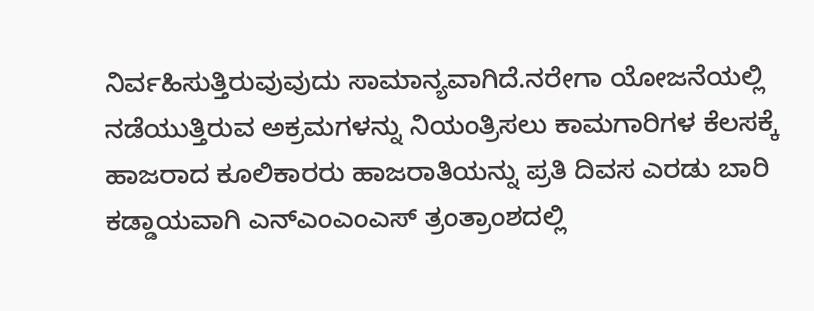ನಿರ್ವಹಿಸುತ್ತಿರುವುವುದು ಸಾಮಾನ್ಯವಾಗಿದೆ.ನರೇಗಾ ಯೋಜನೆಯಲ್ಲಿ ನಡೆಯುತ್ತಿರುವ ಅಕ್ರಮಗಳನ್ನು ನಿಯಂತ್ರಿಸಲು ಕಾಮಗಾರಿಗಳ ಕೆಲಸಕ್ಕೆ ಹಾಜರಾದ ಕೂಲಿಕಾರರು ಹಾಜರಾತಿಯನ್ನು ಪ್ರತಿ ದಿವಸ ಎರಡು ಬಾರಿ ಕಡ್ಡಾಯವಾಗಿ ಎನ್ಎಂಎಂಎಸ್ ತ್ರಂತ್ರಾಂಶದಲ್ಲಿ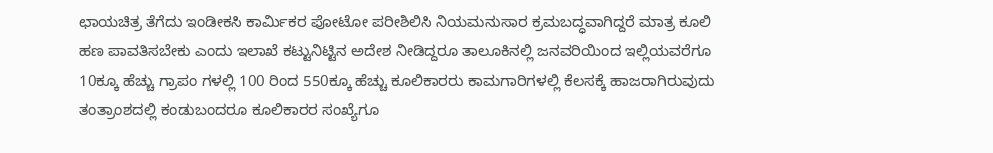ಛಾಯಚಿತ್ರ ತೆಗೆದು ಇಂಡೀಕಸಿ ಕಾರ್ಮಿಕರ ಪೋಟೋ ಪರೀಶಿಲಿಸಿ ನಿಯಮನುಸಾರ ಕ್ರಮಬದ್ಧವಾಗಿದ್ದರೆ ಮಾತ್ರ ಕೂಲಿ ಹಣ ಪಾವತಿಸಬೇಕು ಎಂದು ಇಲಾಖೆ ಕಟ್ಟುನಿಟ್ಟಿನ ಅದೇಶ ನೀಡಿದ್ದರೂ ತಾಲೂಕಿನಲ್ಲಿ ಜನವರಿಯಿಂದ ಇಲ್ಲಿಯವರೆಗೂ 10ಕ್ಕೂ ಹೆಚ್ಚು ಗ್ರಾಪಂ ಗಳಲ್ಲಿ 100 ರಿಂದ 550ಕ್ಕೂ ಹೆಚ್ಚು ಕೂಲಿಕಾರರು ಕಾಮಗಾರಿಗಳಲ್ಲಿ ಕೆಲಸಕ್ಕೆ ಹಾಜರಾಗಿರುವುದು ತಂತ್ರಾಂಶದಲ್ಲಿ ಕಂಡುಬಂದರೂ ಕೂಲಿಕಾರರ ಸಂಖ್ಯೆಗೂ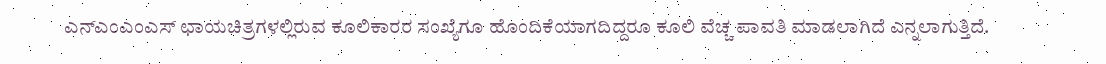ಎನ್ಎಂಎಂಎಸ್ ಛಾಯಚಿತ್ರಗಳಲ್ಲಿರುವ ಕೂಲಿಕಾರರ ಸಂಖ್ಯೆಗೂ ಹೊಂದಿಕೆಯಾಗದಿದ್ದರೂ ಕೂಲಿ ವೆಚ್ಚ ಪಾವತಿ ಮಾಡಲಾಗಿದೆ ಎನ್ನಲಾಗುತ್ತಿದೆ.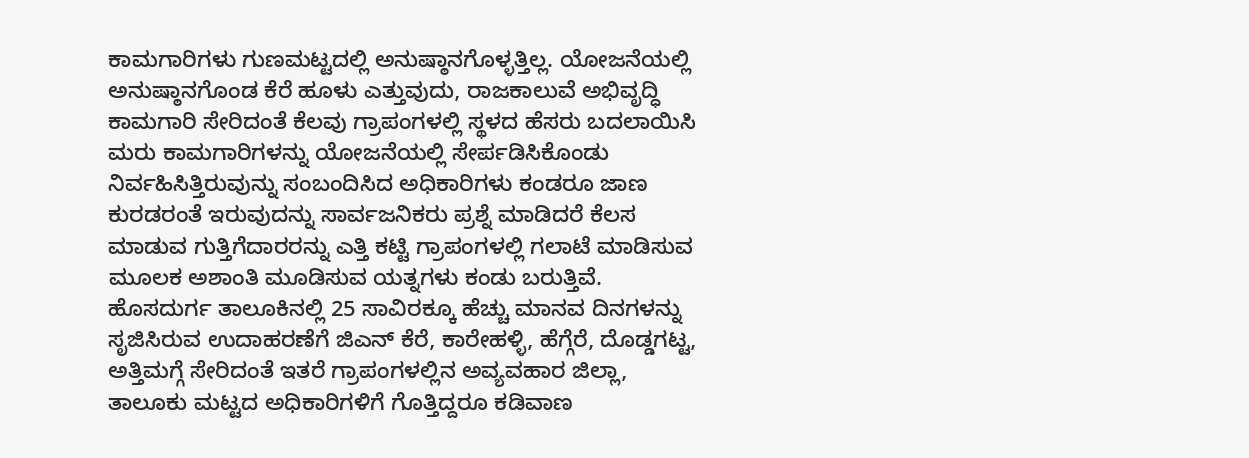ಕಾಮಗಾರಿಗಳು ಗುಣಮಟ್ಟದಲ್ಲಿ ಅನುಷ್ಠಾನಗೊಳ್ಳತ್ತಿಲ್ಲ. ಯೋಜನೆಯಲ್ಲಿ ಅನುಷ್ಠಾನಗೊಂಡ ಕೆರೆ ಹೂಳು ಎತ್ತುವುದು, ರಾಜಕಾಲುವೆ ಅಭಿವೃದ್ಧಿ ಕಾಮಗಾರಿ ಸೇರಿದಂತೆ ಕೆಲವು ಗ್ರಾಪಂಗಳಲ್ಲಿ ಸ್ಥಳದ ಹೆಸರು ಬದಲಾಯಿಸಿ ಮರು ಕಾಮಗಾರಿಗಳನ್ನು ಯೋಜನೆಯಲ್ಲಿ ಸೇರ್ಪಡಿಸಿಕೊಂಡು ನಿರ್ವಹಿಸಿತ್ತಿರುವುನ್ನು ಸಂಬಂದಿಸಿದ ಅಧಿಕಾರಿಗಳು ಕಂಡರೂ ಜಾಣ ಕುರಡರಂತೆ ಇರುವುದನ್ನು ಸಾರ್ವಜನಿಕರು ಪ್ರಶ್ನೆ ಮಾಡಿದರೆ ಕೆಲಸ ಮಾಡುವ ಗುತ್ತಿಗೆದಾರರನ್ನು ಎತ್ತಿ ಕಟ್ಟಿ ಗ್ರಾಪಂಗಳಲ್ಲಿ ಗಲಾಟೆ ಮಾಡಿಸುವ ಮೂಲಕ ಅಶಾಂತಿ ಮೂಡಿಸುವ ಯತ್ನಗಳು ಕಂಡು ಬರುತ್ತಿವೆ.
ಹೊಸದುರ್ಗ ತಾಲೂಕಿನಲ್ಲಿ 25 ಸಾವಿರಕ್ಕೂ ಹೆಚ್ಚು ಮಾನವ ದಿನಗಳನ್ನು ಸೃಜಿಸಿರುವ ಉದಾಹರಣೆಗೆ ಜಿಎನ್ ಕೆರೆ, ಕಾರೇಹಳ್ಳಿ, ಹೆಗ್ಗೆರೆ, ದೊಡ್ಡಗಟ್ಟ, ಅತ್ತಿಮಗ್ಗೆ ಸೇರಿದಂತೆ ಇತರೆ ಗ್ರಾಪಂಗಳಲ್ಲಿನ ಅವ್ಯವಹಾರ ಜಿಲ್ಲಾ, ತಾಲೂಕು ಮಟ್ಟದ ಅಧಿಕಾರಿಗಳಿಗೆ ಗೊತ್ತಿದ್ದರೂ ಕಡಿವಾಣ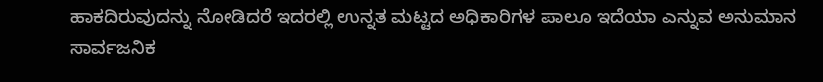ಹಾಕದಿರುವುದನ್ನು ನೋಡಿದರೆ ಇದರಲ್ಲಿ ಉನ್ನತ ಮಟ್ಟದ ಅಧಿಕಾರಿಗಳ ಪಾಲೂ ಇದೆಯಾ ಎನ್ನುವ ಅನುಮಾನ ಸಾರ್ವಜನಿಕ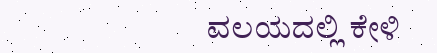ವಲಯದಲ್ಲಿ ಕೇಳಿ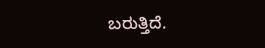ಬರುತ್ತಿದೆ.